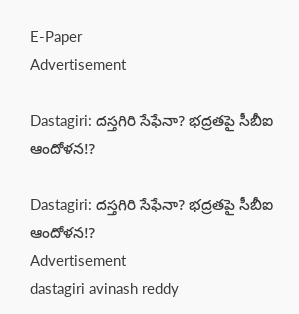E-Paper
Advertisement

Dastagiri: దస్తగిరి సేఫేనా? భద్రతపై సీబీఐ ఆందోళన!?

Dastagiri: దస్తగిరి సేఫేనా? భద్రతపై సీబీఐ ఆందోళన!?
Advertisement
dastagiri avinash reddy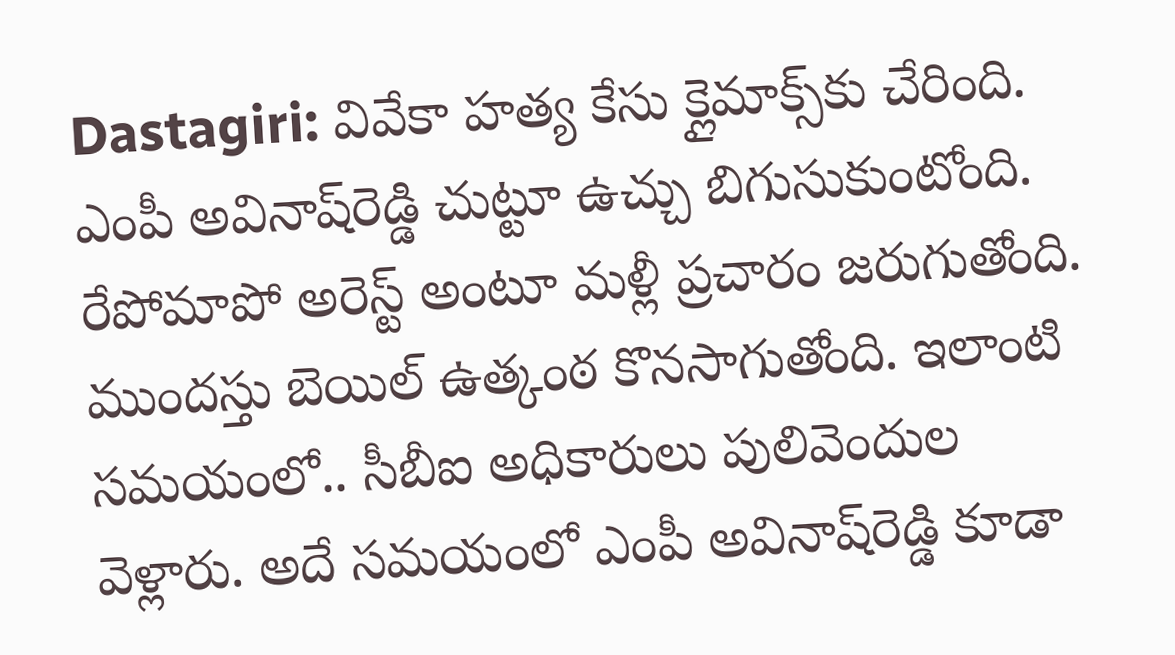Dastagiri: వివేకా హత్య కేసు క్లైమాక్స్‌కు చేరింది. ఎంపీ అవినాష్‌రెడ్డి చుట్టూ ఉచ్చు బిగుసుకుంటోంది. రేపోమాపో అరెస్ట్ అంటూ మళ్లీ ప్రచారం జరుగుతోంది. ముందస్తు బెయిల్ ఉత్కంఠ కొనసాగుతోంది. ఇలాంటి సమయంలో.. సీబీఐ అధికారులు పులివెందుల వెళ్లారు. అదే సమయంలో ఎంపీ అవినాష్‌రెడ్డి కూడా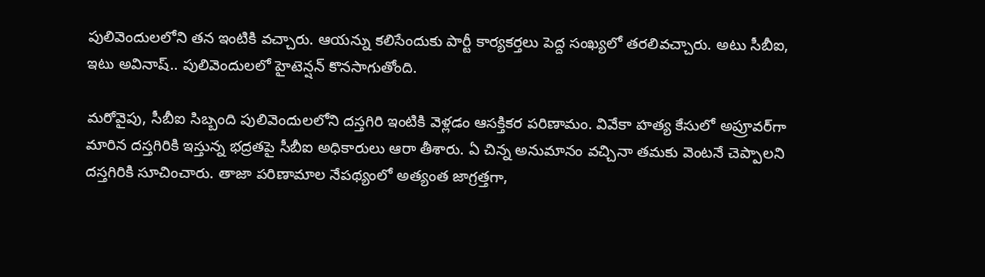పులివెందులలోని తన ఇంటికి వచ్చారు. ఆయన్ను కలిసేందుకు పార్టీ కార్యకర్తలు పెద్ద సంఖ్యలో తరలివచ్చారు. అటు సీబీఐ, ఇటు అవినాష్.. పులివెందులలో హైటెన్షన్ కొనసాగుతోంది.

మరోవైపు, సీబీఐ సిబ్బంది పులివెందులలోని దస్తగిరి ఇంటికి వెళ్లడం ఆసక్తికర పరిణామం. వివేకా హత్య కేసులో అప్రూవర్‌గా మారిన దస్తగిరికి ఇస్తున్న భద్రతపై సీబీఐ అధికారులు ఆరా తీశారు. ఏ చిన్న అనుమానం వచ్చినా తమకు వెంటనే చెప్పాలని దస్తగిరికి సూచించారు. తాజా పరిణామాల నేపథ్యంలో అత్యంత జాగ్రత్తగా,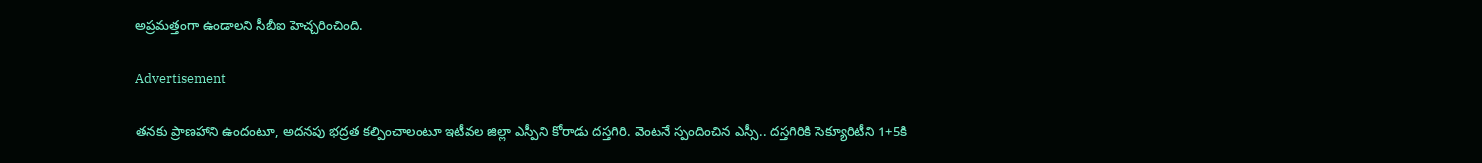అప్రమత్తంగా ఉండాలని సీబీఐ హెచ్చరించింది.

Advertisement

తనకు ప్రాణహాని ఉందంటూ, అదనపు భద్రత కల్పించాలంటూ ఇటీవల జిల్లా ఎస్పీని కోరాడు దస్తగిరి. వెంటనే స్పందించిన ఎస్సీ.. దస్తగిరికి సెక్యూరిటీని 1+5కి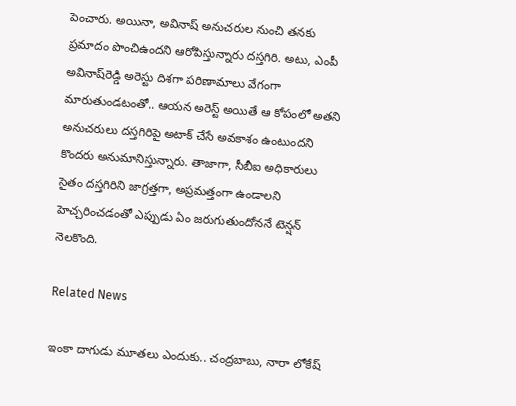పెంచారు. అయినా, అవినాష్ అనుచరుల నుంచి తనకు ప్రమాదం పొంచిఉందని ఆరోపిస్తున్నారు దస్తగిరి. అటు, ఎంపీ అవినాష్‌రెడ్డి అరెస్టు దిశగా పరిణామాలు వేగంగా మారుతుండటంతో.. ఆయన అరెస్ట్ అయితే ఆ కోపంలో అతని అనుచరులు దస్తగిరిపై అటాక్ చేసే అవకాశం ఉంటుందని కొందరు అనుమానిస్తున్నారు. తాజాగా, సీబీఐ అధికారులు సైతం దస్తగిరిని జాగ్రత్తగా, అప్రమత్తంగా ఉండాలని హెచ్చరించడంతో ఎప్పుడు ఏం జరుగుతుందోననే టెన్షన్ నెలకొంది.

Related News

ఇంకా దాగుడు మూతలు ఎందుకు.. చంద్రబాబు, నారా లోకేష్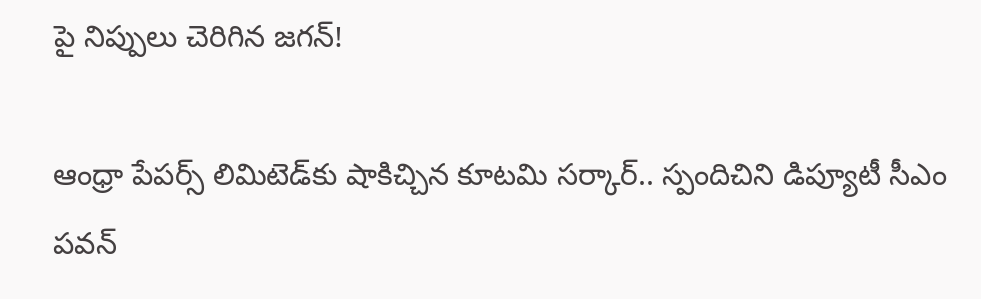పై నిప్పులు చెరిగిన జగన్!

ఆంధ్రా పేపర్స్ లిమిటెడ్‌కు షాకిచ్చిన కూటమి సర్కార్.. స్పందిచిని డిప్యూటీ సీఎం పవన్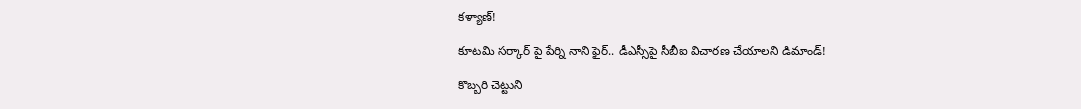కళ్యాణ్!

కూటమి సర్కార్ పై పేర్ని నాని ఫైర్.. డీఎస్సీపై సీబీఐ విచారణ చేయాలని డిమాండ్!

కొబ్బరి చెట్టుని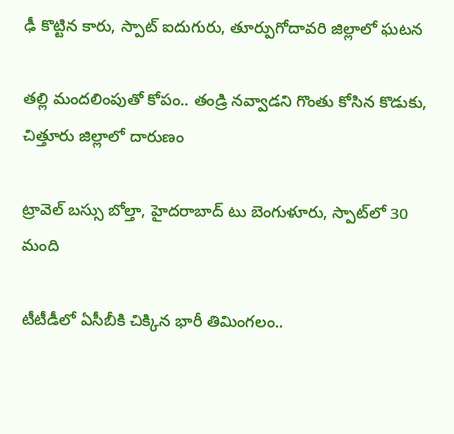ఢీ కొట్టిన కారు, స్పాట్ ఐదుగురు, తూర్పుగోదావరి జిల్లాలో ఘటన

తల్లి మందలింపుతో కోపం.. తండ్రి నవ్వాడని గొంతు కోసిన కొడుకు, చిత్తూరు జిల్లాలో దారుణం

ట్రావెల్ బస్సు బోల్తా, హైదరాబాద్ టు బెంగుళూరు, స్పాట్‌లో 30 మంది

టీటీడీలో ఏసీబీకి చిక్కిన భారీ తిమింగలం..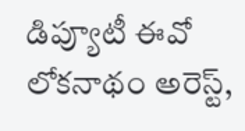డిప్యూటీ ఈవో లోకనాథం అరెస్ట్,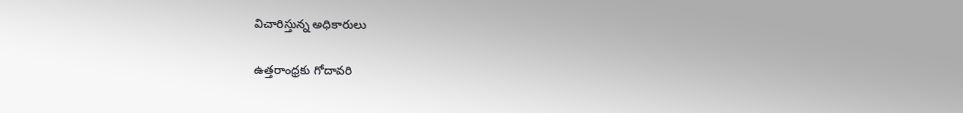విచారిస్తున్న అధికారులు

ఉత్తరాంధ్రకు గోదావరి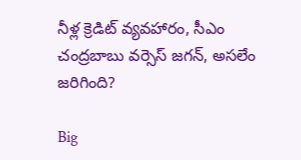నీళ్ల క్రెడిట్ వ్యవహారం, సీఎం చంద్రబాబు వర్సెస్ జగన్, అసలేం జరిగింది?

Big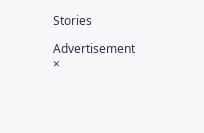Stories

Advertisement
×